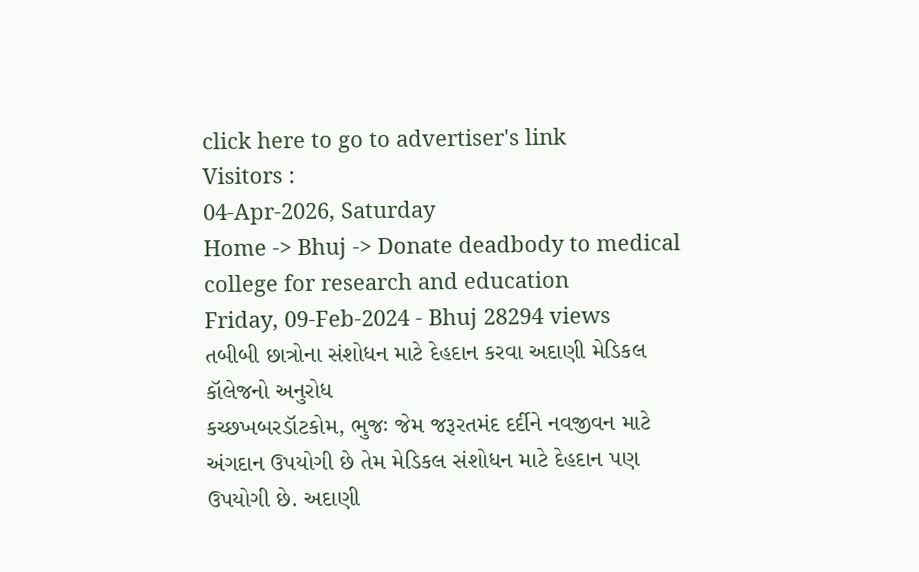click here to go to advertiser's link
Visitors :
04-Apr-2026, Saturday
Home -> Bhuj -> Donate deadbody to medical college for research and education
Friday, 09-Feb-2024 - Bhuj 28294 views
તબીબી છાત્રોના સંશોધન માટે દેહદાન કરવા અદાણી મેડિકલ કૉલેજનો અનુરોધ
કચ્છખબરડૉટકોમ, ભુજઃ જેમ જરૂરતમંદ દર્દીને નવજીવન માટે અંગદાન ઉપયોગી છે તેમ મેડિકલ સંશોધન માટે દેહદાન પણ ઉપયોગી છે. અદાણી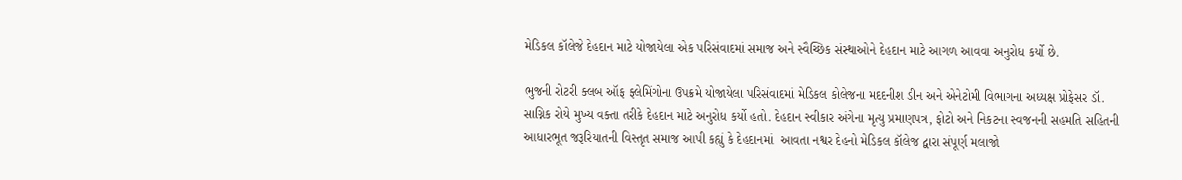મેડિકલ કૉલેજે દેહદાન માટે યોજાયેલા એક પરિસંવાદમાં સમાજ અને સ્વૈચ્છિક સંસ્થાઓને દેહદાન માટે આગળ આવવા અનુરોધ કર્યો છે.

ભુજની રોટરી ક્લબ ઑફ ફ્લેમિંગોના ઉપક્રમે યોજાયેલા પરિસંવાદમાં મેડિકલ કોલેજના મદદનીશ ડીન અને એનેટોમી વિભાગના અધ્યક્ષ પ્રોફેસર ડૉ. સાગ્નિક રોયે મુખ્ય વક્તા તરીકે દેહદાન માટે અનુરોધ કર્યો હતો. દેહદાન સ્વીકાર અંગેના મૃત્યુ પ્રમાણપત્ર, ફોટો અને નિકટના સ્વજનની સહમતિ સહિતની આધારભૂત જરૂરિયાતની વિસ્તૃત સમાજ આપી કહ્યું કે દેહદાનમાં  આવતા નશ્વર દેહનો મેડિકલ કૉલેજ દ્વારા સંપૂર્ણ મલાજો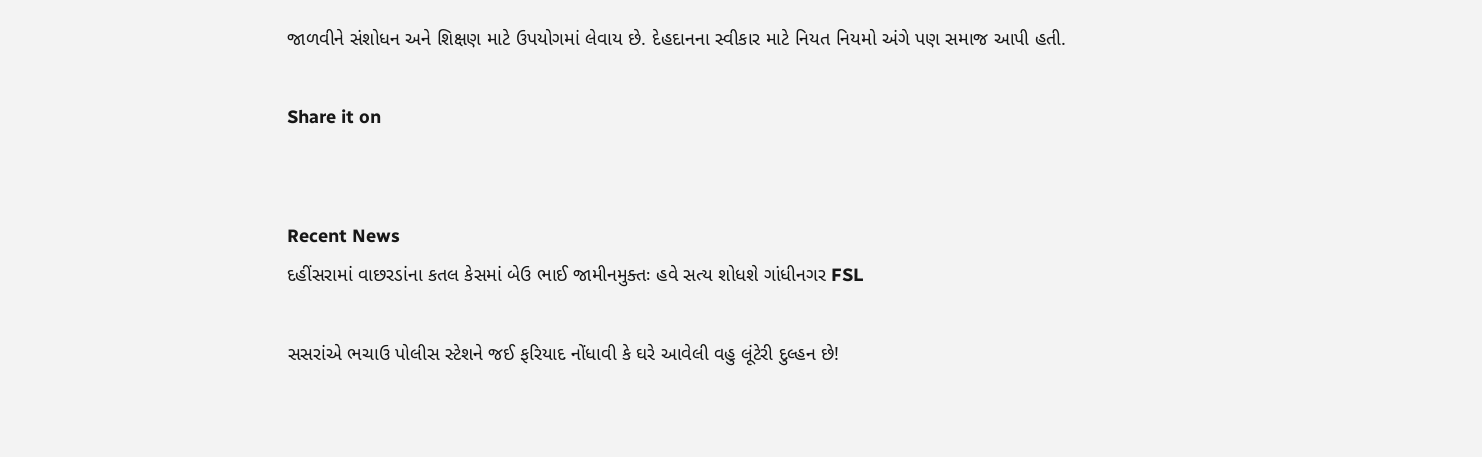જાળવીને સંશોધન અને શિક્ષણ માટે ઉપયોગમાં લેવાય છે. દેહદાનના સ્વીકાર માટે નિયત નિયમો અંગે પણ સમાજ આપી હતી.

Share it on


Recent News
દહીંસરામાં વાછરડાંના કતલ કેસમાં બેઉ ભાઈ જામીનમુક્તઃ હવે સત્ય શોધશે ગાંધીનગર FSL

સસરાંએ ભચાઉ પોલીસ સ્ટેશને જઈ ફરિયાદ નોંધાવી કે ઘરે આવેલી વહુ લૂંટેરી દુલ્હન છે!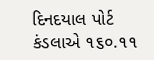દિનદયાલ પોર્ટ કંડલાએ ૧૬૦.૧૧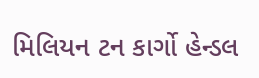મિલિયન ટન કાર્ગો હેન્ડલ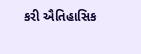કરી ઐતિહાસિક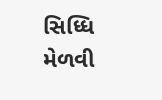સિધ્ધિ મેળવી